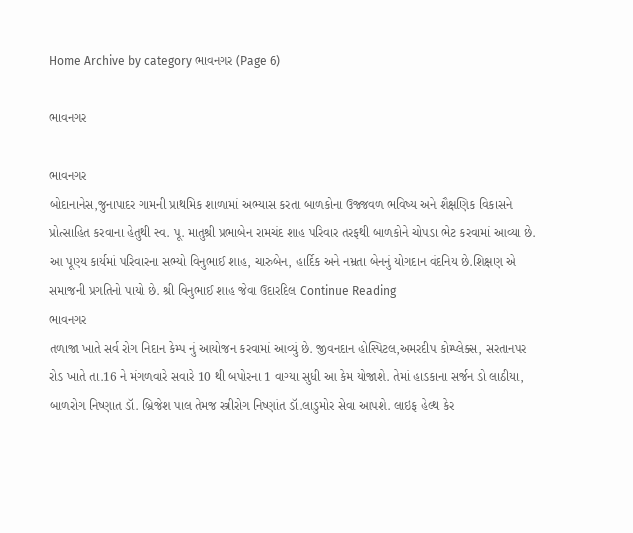Home Archive by category ભાવનગર (Page 6)

ભાવનગર

ભાવનગર
બોદાનાનેસ,જુનાપાદર ગામની પ્રાથમિક શાળામાં અભ્યાસ કરતા બાળકોના ઉજ્જવળ ભવિષ્ય અને શૈક્ષણિક વિકાસને પ્રોત્સાહિત કરવાના હેતુથી સ્વ. પૂ. માતુશ્રી પ્રભાબેન રામચંદ શાહ પરિવાર તરફથી બાળકોને ચોપડા ભેટ કરવામાં આવ્યા છે. આ પૂણ્ય કાર્યમાં પરિવારના સભ્યો વિનુભાઈ શાહ, ચારુબેન, હાર્દિક અને નમ્રતા બેનનું યોગદાન વંદનિય છે.શિક્ષણ એ સમાજની પ્રગતિનો પાયો છે. શ્રી વિનુભાઈ શાહ જેવા ઉદારદિલ Continue Reading
ભાવનગર
તળાજા ખાતે સર્વ રોગ નિદાન કેમ્પ નું આયોજન કરવામાં આવ્યું છે. જીવનદાન હોસ્પિટલ,અમરદીપ કોમ્પ્લેક્સ, સરતાનપર રોડ ખાતે તા.16 ને મંગળવારે સવારે 10 થી બપોરના 1 વાગ્યા સુધી આ કેમ યોજાશે. તેમાં હાડકાના સર્જન ડો લાઠીયા, બાળરોગ નિષ્ણાત ડૉ. બ્રિજેશ પાલ તેમજ સ્ત્રીરોગ નિષ્ણાંત ડૉ.લાડુમોર સેવા આપશે. લાઇફ હેલ્થ કેર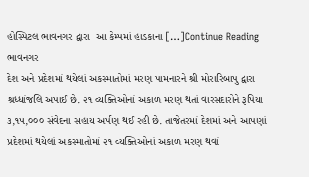હોસ્પિટલ ભાવનગર દ્વારા  આ કેમ્પમાં હાડકાના […]Continue Reading
ભાવનગર
દેશ અને પ્રદેશમાં થયેલાં અકસ્માતોમાં મરણ પામનારને શ્રી મોરારિબાપુ દ્વારા શ્રધ્ધાંજલિ અપાઈ છે. ૨૧ વ્યક્તિઓનાં અકાળ મરણ થતાં વારસદારોને રૂપિયા ૩,૧૫,૦૦૦ સંવેદના સહાય અર્પણ થઈ રહી છે. તાજેતરમાં દેશમાં અને આપણાં પ્રદેશમાં થયેલાં અકસ્માતોમાં ૨૧ વ્યક્તિઓનાં અકાળ મરણ થવાં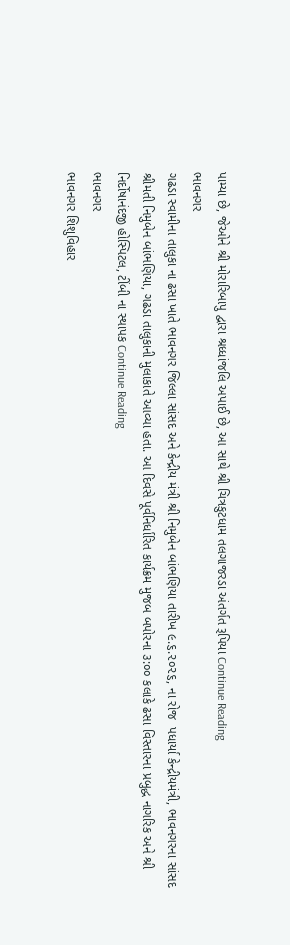પામ્યા છે, જેઓને શ્રી મોરારિબાપુ દ્વારા શ્રધ્ધાંજલિ અપાઈ છે, આ સાથે શ્રી ચિત્રકુટધામ તલગાજરડા અંતર્ગત રૂપિયા Continue Reading
ભાવનગર
ગઢડા સ્વામીના તાલુકા ના ઢસા ખાતે ભાવનગર જિલ્લા સાંસદ અને કેન્દ્રીય મંત્રી શ્રી નિમુબેન બાંભણિયા તારીખ ૯.૬.૨૦૨૬, ના રોજ  પધાર્યા કેન્દ્રીયમંત્રી, ભાવનગરના સાંસદ શ્રીમતી નિમુબેન બાંભણિયા, ગઢડા તાલુકાની મુલાકાતે આવ્યા હતા. આ દિવસે પૂર્વનિર્ધારિત કાર્યક્રમ મુજબ બપોરના ૩:૦૦ કલાકે ઢસા વિસ્તારના પ્રબુદ્ધ નાગરિક અને શ્રી નિર્દોષાનંદજી હોસ્પિટલ, ટીંબી ના સ્થાપક Continue Reading
ભાવનગર
ભાવનગર શિશુવિહાર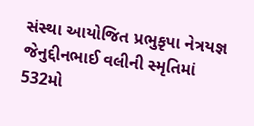સંસ્થા આયોજિત પ્રભુકૃપા નેત્રયજ્ઞ જેનુદ્દીનભાઈ વલીની સ્મૃતિમાં 532મો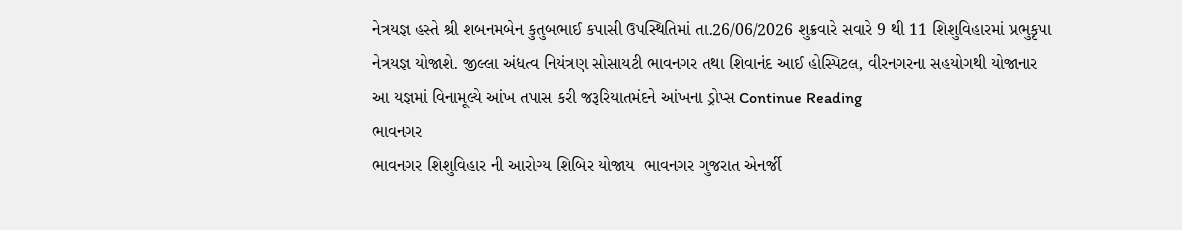નેત્રયજ્ઞ હસ્તે શ્રી શબનમબેન કુતુબભાઈ કપાસી ઉપસ્થિતિમાં તા.26/06/2026 શુક્રવારે સવારે 9 થી 11 શિશુવિહારમાં પ્રભુકૃપા નેત્રયજ્ઞ યોજાશે. જીલ્લા અંધત્વ નિયંત્રણ સોસાયટી ભાવનગર તથા શિવાનંદ આઈ હોસ્પિટલ, વીરનગરના સહયોગથી યોજાનાર આ યજ્ઞમાં વિનામૂલ્યે આંખ તપાસ કરી જરૂરિયાતમંદને આંખના ડ્રોપ્સ Continue Reading
ભાવનગર
ભાવનગર શિશુવિહાર ની આરોગ્ય શિબિર યોજાય  ભાવનગર ગુજરાત એનર્જી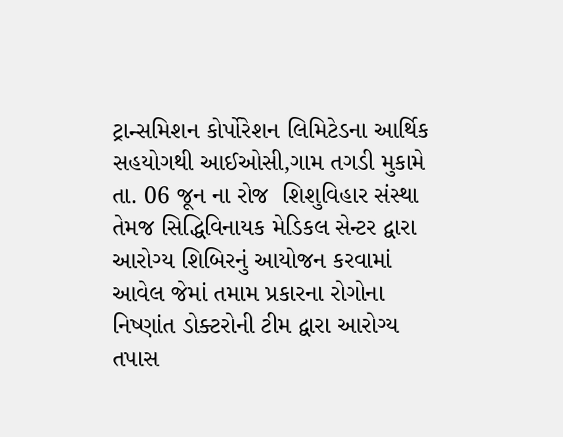ટ્રાન્સમિશન કોર્પોરેશન લિમિટેડના આર્થિક સહયોગથી આઈઓસી,ગામ તગડી મુકામે તા. 06 જૂન ના રોજ  શિશુવિહાર સંસ્થા તેમજ સિદ્ધિવિનાયક મેડિકલ સેન્ટર દ્વારા આરોગ્ય શિબિરનું આયોજન કરવામાં આવેલ જેમાં તમામ પ્રકારના રોગોના નિષ્ણાંત ડોક્ટરોની ટીમ દ્વારા આરોગ્ય તપાસ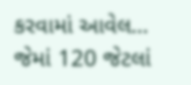કરવામાં આવેલ… જેમાં 120 જેટલાં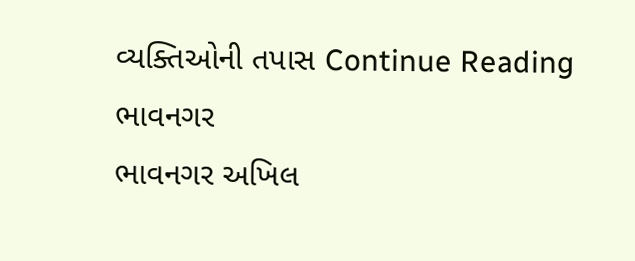વ્યક્તિઓની તપાસ Continue Reading
ભાવનગર
ભાવનગર અખિલ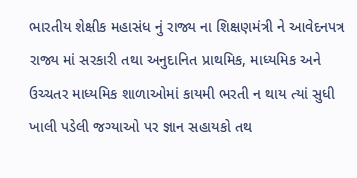ભારતીય શેક્ષીક મહાસંધ નું રાજ્ય ના શિક્ષણમંત્રી ને આવેદનપત્ર રાજ્ય માં સરકારી તથા અનુદાનિત પ્રાથમિક, માધ્યમિક અને ઉચ્ચતર માધ્યમિક શાળાઓમાં કાયમી ભરતી ન થાય ત્યાં સુધી ખાલી પડેલી જગ્યાઓ પર જ્ઞાન સહાયકો તથ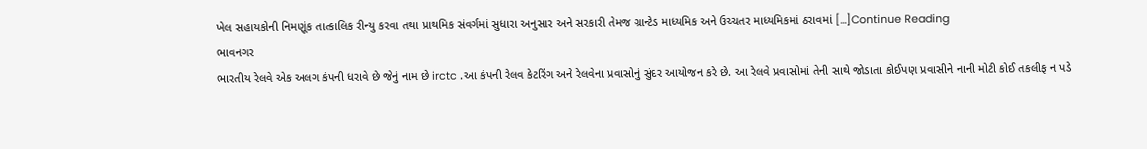ખેલ સહાયકોની નિમણૂંક તાત્કાલિક રીન્યુ કરવા તથા પ્રાથમિક સંવર્ગમાં સુધારા અનુસાર અને સરકારી તેમજ ગ્રાન્ટેડ માધ્યમિક અને ઉચ્ચતર માધ્યમિકમાં ઠરાવમાં […]Continue Reading
ભાવનગર
ભારતીય રેલવે એક અલગ કંપની ધરાવે છે જેનું નામ છે irctc .આ કંપની રેલવ કેટરિંગ અને રેલવેના પ્રવાસોનું સુંદર આયોજન કરે છે. આ રેલવે પ્રવાસોમાં તેની સાથે જોડાતા કોઈપણ પ્રવાસીને નાની મોટી કોઈ તકલીફ ન પડે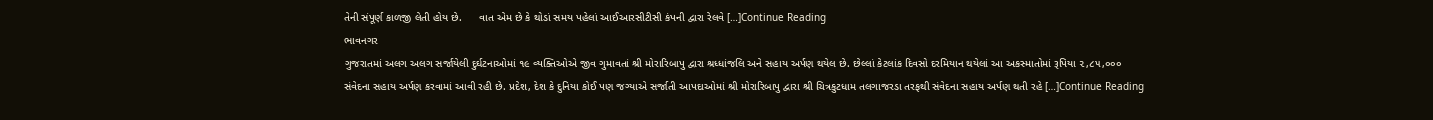તેની સંપૂર્ણ કાળજી લેતી હોય છે.      વાત એમ છે કે થોડાં સમય પહેલાં આઈઆરસીટીસી કંપની દ્વારા રેલવે […]Continue Reading
ભાવનગર
ગુજરાતમાં અલગ અલગ સર્જાયેલી દુર્ઘટનાઓમાં ૧૯ વ્યક્તિઓએ જીવ ગુમાવતાં શ્રી મોરારિબાપુ દ્વારા શ્રધ્ધાંજલિ અને સહાય અર્પણ થયેલ છે. છેલ્લાં કેટલાંક દિવસો દરમિયાન થયેલાં આ અકસ્માતોમાં રૂપિયા ૨,૮૫,૦૦૦ સંવેદના સહાય અર્પણ કરવામાં આવી રહી છે. પ્રદેશ, દેશ કે દુનિયા કોઈ પણ જગ્યાએ સર્જાતી આપદાઓમાં શ્રી મોરારિબાપુ દ્વારા શ્રી ચિત્રકુટધામ તલગાજરડા તરફથી સંવેદના સહાય અર્પણ થતી રહે […]Continue Reading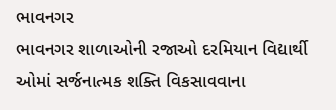ભાવનગર
ભાવનગર શાળાઓની રજાઓ દરમિયાન વિદ્યાર્થી ઓમાં સર્જનાત્મક શક્તિ વિકસાવવાના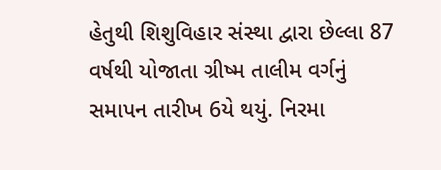હેતુથી શિશુવિહાર સંસ્થા દ્વારા છેલ્લા 87 વર્ષથી યોજાતા ગ્રીષ્મ તાલીમ વર્ગનું સમાપન તારીખ 6યે થયું. નિરમા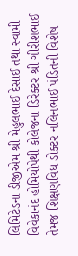લિમિટેડના ડીજીએમ શ્રી મેહુલભાઈ દેસાઈ તથા સ્વામી વિવેકાનંદ હોમિયોપેથી કોલેજના ડિરેક્ટર શ્રી ગીરીશભાઈ તેમજ શિક્ષણવિધ ડોક્ટર નલિનભાઈ પંડિતની વિશેષ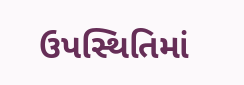ઉપસ્થિતિમાં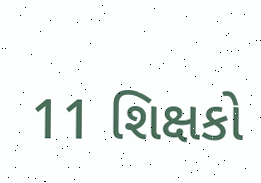11 શિક્ષકો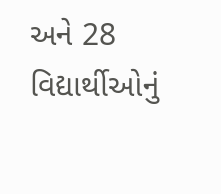અને 28 વિદ્યાર્થીઓનું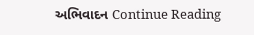અભિવાદન Continue Reading